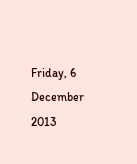Friday, 6 December 2013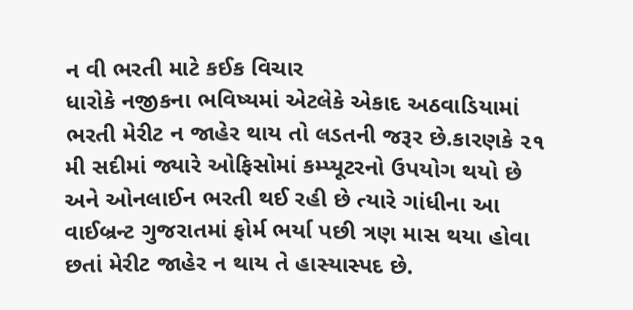ન વી ભરતી માટે કઈક વિચાર
ધારોકે નજીકના ભવિષ્યમાં એટલેકે એકાદ અઠવાડિયામાં ભરતી મેરીટ ન જાહેર થાય તો લડતની જરૂર છે.કારણકે ૨૧ મી સદીમાં જ્યારે ઓફિસોમાં કમ્પ્યૂટરનો ઉપયોગ થયો છે અને ઓનલાઈન ભરતી થઈ રહી છે ત્યારે ગાંધીના આ વાઈબ્રન્ટ ગુજરાતમાં ફોર્મ ભર્યા પછી ત્રણ માસ થયા હોવા છતાં મેરીટ જાહેર ન થાય તે હાસ્યાસ્પદ છે.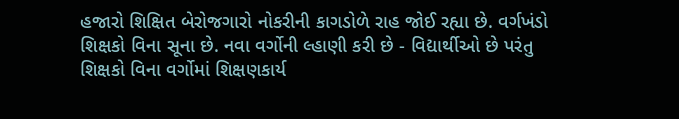હજારો શિક્ષિત બેરોજગારો નોકરીની કાગડોળે રાહ જોઈ રહ્યા છે. વર્ગખંડો શિક્ષકો વિના સૂના છે. નવા વર્ગોની લ્હાણી કરી છે - વિદ્યાર્થીઓ છે પરંતુ શિક્ષકો વિના વર્ગોમાં શિક્ષણકાર્ય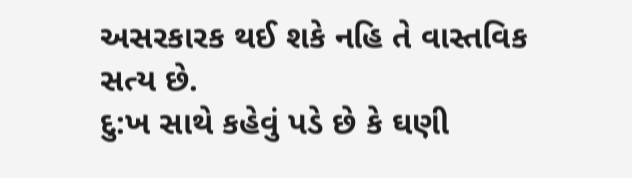અસરકારક થઈ શકે નહિ તે વાસ્તવિક સત્ય છે.
દુ:ખ સાથે કહેવું પડે છે કે ઘણી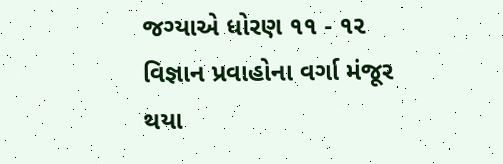જગ્યાએ ધોરણ ૧૧ - ૧૨ વિજ્ઞાન પ્રવાહોના વર્ગા મંજૂર થયા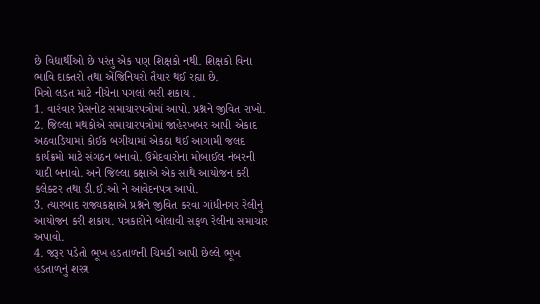છે વિદ્યાર્થીઓ છે પરંતુ એક પણ શિક્ષકો નથી. શિક્ષકો વિના ભાવિ દાક્તરો તથા એંજિનિયરો તૈયાર થઈ રહ્યા છે.
મિત્રો લડત માટે નીચેના પગલાં ભરી શકાય .
1. વારંવાર પ્રેસનોટ સમાચારપત્રોમાં આપો. પ્રશ્નને જીવિત રાખો.
2. જિલ્લા મથકોએ સમાચારપત્રોમાં જાહેરખબર આપી એકાદ અઠવાડિયામાં કોઈક બગીચામાં એકઠા થઈ આગામી જલદ કાર્યક્રમો માટે સંગઠન બનાવો. ઉમેદવારોના મોબાઈલ નંબરની યાદી બનાવો. અને જિલ્લા કક્ષાએ એક સાથે આયોજન કરી કલેક્ટર તથા ડી.ઈ.ઓ ને આવેદનપત્ર આપો.
3. ત્યારબાદ રાજ્યકક્ષાએ પ્રશ્નને જીવિત કરવા ગાંધીનગર રેલીનું આયોજન કરી શકાય. પત્રકારોને બોલાવી સફળ રેલીના સમાચાર અપાવો.
4. જરૂર પડેતો ભૂખ હડતાળની ચિમકી આપી છેલ્લે ભૂખ હડતાળનું શસ્ત્ર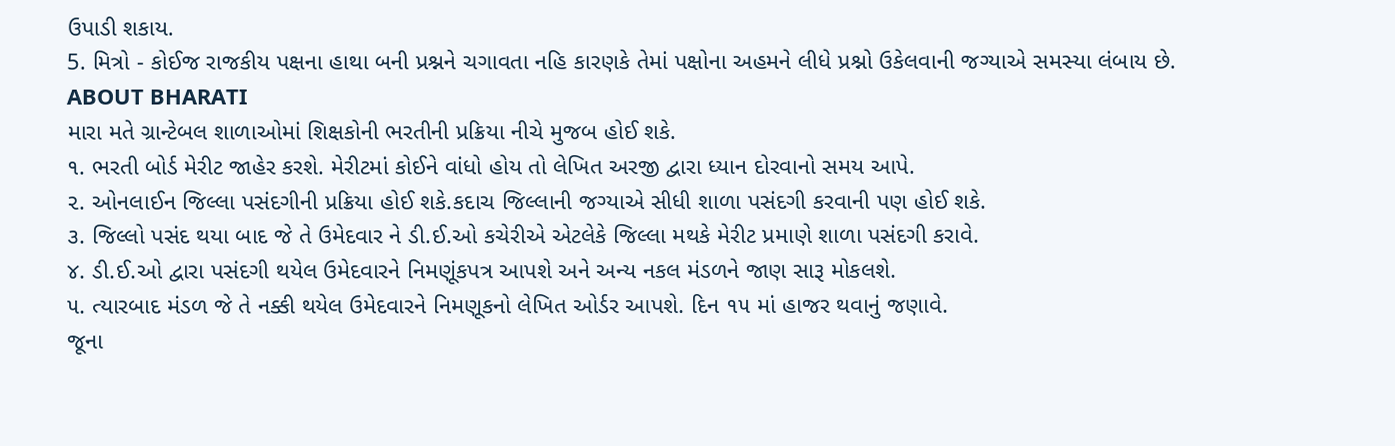ઉપાડી શકાય.
5. મિત્રો - કોઈજ રાજકીય પક્ષના હાથા બની પ્રશ્નને ચગાવતા નહિ કારણકે તેમાં પક્ષોના અહમને લીધે પ્રશ્નો ઉકેલવાની જગ્યાએ સમસ્યા લંબાય છે.
ABOUT BHARATI
મારા મતે ગ્રાન્ટેબલ શાળાઓમાં શિક્ષકોની ભરતીની પ્રક્રિયા નીચે મુજબ હોઈ શકે.
૧. ભરતી બોર્ડ મેરીટ જાહેર કરશે. મેરીટમાં કોઈને વાંધો હોય તો લેખિત અરજી દ્વારા ધ્યાન દોરવાનો સમય આપે.
૨. ઓનલાઈન જિલ્લા પસંદગીની પ્રક્રિયા હોઈ શકે.કદાચ જિલ્લાની જગ્યાએ સીધી શાળા પસંદગી કરવાની પણ હોઈ શકે.
૩. જિલ્લો પસંદ થયા બાદ જે તે ઉમેદવાર ને ડી.ઈ.ઓ કચેરીએ એટલેકે જિલ્લા મથકે મેરીટ પ્રમાણે શાળા પસંદગી કરાવે.
૪. ડી.ઈ.ઓ દ્વારા પસંદગી થયેલ ઉમેદવારને નિમણૂંકપત્ર આપશે અને અન્ય નકલ મંડળને જાણ સારૂ મોકલશે.
૫. ત્યારબાદ મંડળ જે તે નક્કી થયેલ ઉમેદવારને નિમણૂકનો લેખિત ઓર્ડર આપશે. દિન ૧૫ માં હાજર થવાનું જણાવે.
જૂના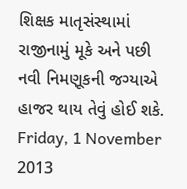શિક્ષક માતૃસંસ્થામાં રાજીનામું મૂકે અને પછી નવી નિમણૂકની જગ્યાએ હાજર થાય તેવું હોઈ શકે.
Friday, 1 November 2013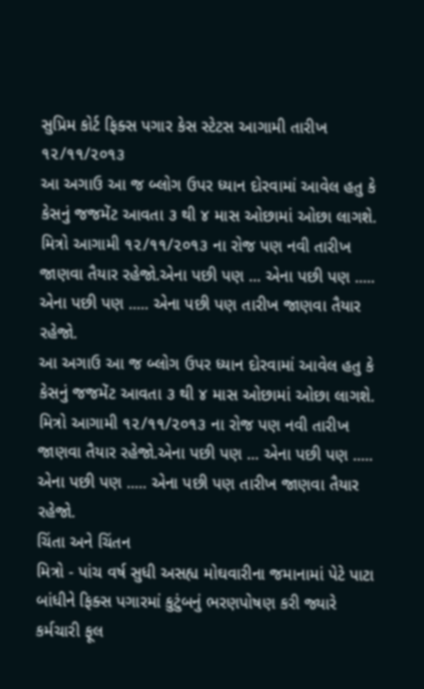સુપ્રિમ કોર્ટ ફિક્સ પગાર કેસ સ્ટેટસ આગામી તારીખ ૧૨/૧૧/૨૦૧૩
આ અગાઉ આ જ બ્લોગ ઉપર ધ્યાન દોરવામાં આવેલ હતુ કે કેસનું જજમેંટ આવતા ૩ થી ૪ માસ ઓછામાં ઓછા લાગશે. મિત્રો આગામી ૧૨/૧૧/૨૦૧૩ ના રોજ પણ નવી તારીખ જાણવા તૈયાર રહેજો.એના પછી પણ ... એના પછી પણ ..... એના પછી પણ ..... એના પછી પણ તારીખ જાણવા તૈયાર રહેજો.
આ અગાઉ આ જ બ્લોગ ઉપર ધ્યાન દોરવામાં આવેલ હતુ કે કેસનું જજમેંટ આવતા ૩ થી ૪ માસ ઓછામાં ઓછા લાગશે. મિત્રો આગામી ૧૨/૧૧/૨૦૧૩ ના રોજ પણ નવી તારીખ જાણવા તૈયાર રહેજો.એના પછી પણ ... એના પછી પણ ..... એના પછી પણ ..... એના પછી પણ તારીખ જાણવા તૈયાર રહેજો.
ચિંતા અને ચિંતન
મિત્રો - પાંચ વર્ષ સુધી અસહ્ય મોઘવારીના જમાનામાં પેટે પાટા બાંધીને ફિક્સ પગારમાં કુટુંબનું ભરણપોષણ કરી જ્યારે કર્મચારી ફૂલ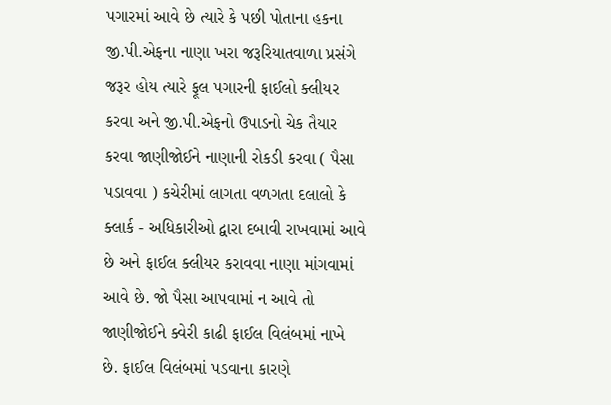પગારમાં આવે છે ત્યારે કે પછી પોતાના હકના જી.પી.એફના નાણા ખરા જરૂરિયાતવાળા પ્રસંગે જરૂર હોય ત્યારે ફૂલ પગારની ફાઈલો ક્લીયર કરવા અને જી.પી.એફનો ઉપાડનો ચેક તૈયાર કરવા જાણીજોઈને નાણાની રોકડી કરવા ( પૈસા પડાવવા ) કચેરીમાં લાગતા વળગતા દલાલો કે ક્લાર્ક - અધિકારીઓ દ્વારા દબાવી રાખવામાં આવે છે અને ફાઈલ ક્લીયર કરાવવા નાણા માંગવામાં આવે છે. જો પૈસા આપવામાં ન આવે તો જાણીજોઈને ક્વેરી કાઢી ફાઈલ વિલંબમાં નાખે છે. ફાઈલ વિલંબમાં પડવાના કારણે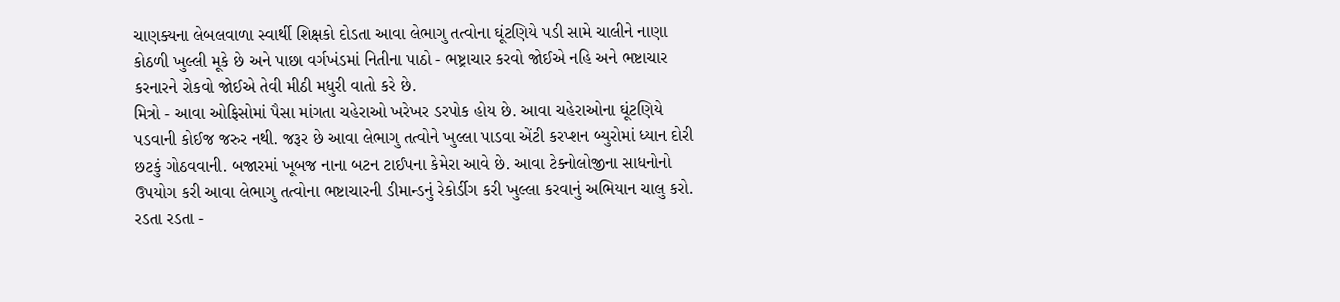ચાણક્યના લેબલવાળા સ્વાર્થી શિક્ષકો દોડતા આવા લેભાગુ તત્વોના ઘૂંટણિયે પડી સામે ચાલીને નાણા કોઠળી ખુલ્લી મૂકે છે અને પાછા વર્ગખંડમાં નિતીના પાઠો - ભષ્ટ્રાચાર કરવો જોઈએ નહિ અને ભષ્ટાચાર કરનારને રોકવો જોઈએ તેવી મીઠી મધુરી વાતો કરે છે.
મિત્રો - આવા ઓફિસોમાં પૈસા માંગતા ચહેરાઓ ખરેખર ડરપોક હોય છે. આવા ચહેરાઓના ઘૂંટણિયે પડવાની કોઈજ જરુર નથી. જરૂર છે આવા લેભાગુ તત્વોને ખુલ્લા પાડવા એંટી કરપ્શન બ્યુરોમાં ધ્યાન દોરી છટકું ગોઠવવાની. બજારમાં ખૂબજ નાના બટન ટાઈપના કેમેરા આવે છે. આવા ટેક્નોલોજીના સાધનોનો ઉપયોગ કરી આવા લેભાગુ તત્વોના ભષ્ટાચારની ડીમાન્ડનું રેકોર્ડીગ કરી ખુલ્લા કરવાનું અભિયાન ચાલુ કરો. રડતા રડતા -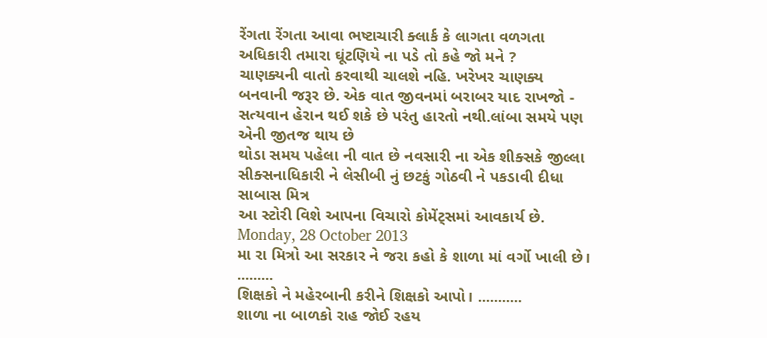રેંગતા રેંગતા આવા ભષ્ટાચારી ક્લાર્ક કે લાગતા વળગતા અધિકારી તમારા ઘૂંટણિયે ના પડે તો કહે જો મને ?
ચાણક્યની વાતો કરવાથી ચાલશે નહિ. ખરેખર ચાણક્ય બનવાની જરૂર છે. એક વાત જીવનમાં બરાબર યાદ રાખજો - સત્યવાન હેરાન થઈ શકે છે પરંતુ હારતો નથી.લાંબા સમયે પણ એની જીતજ થાય છે
થોડા સમય પહેલા ની વાત છે નવસારી ના એક શીક્સકે જીલ્લા સીક્સનાધિકારી ને લેસીબી નું છટકું ગોઠવી ને પકડાવી દીધા સાબાસ મિત્ર
આ સ્ટોરી વિશે આપના વિચારો કોમેંટ્સમાં આવકાર્ય છે.
Monday, 28 October 2013
મા રા મિત્રો આ સરકાર ને જરા કહો કે શાળા માં વર્ગો ખાલી છે। .........
શિક્ષકો ને મહેરબાની કરીને શિક્ષકો આપો। ...........
શાળા ના બાળકો રાહ જોઈ રહય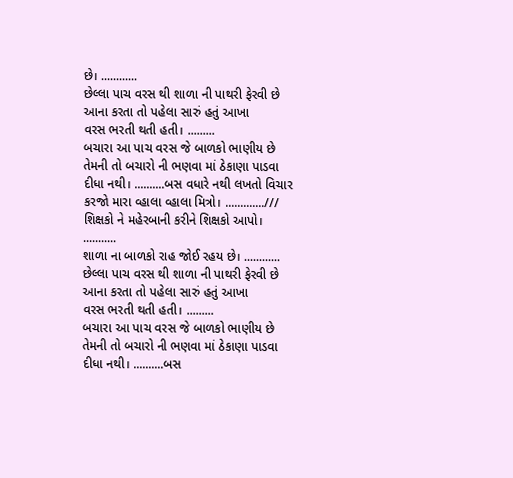છે। ............
છેલ્લા પાચ વરસ થી શાળા ની પાથરી ફેરવી છે આના કરતા તો પહેલા સારું હતું આખા
વરસ ભરતી થતી હતી। .........
બચારા આ પાચ વરસ જે બાળકો ભાણીય છે તેમની તો બચારો ની ભણવા માં ઠેકાણા પાડવા
દીધા નથી। ..........બસ વધારે નથી લખતો વિચાર કરજો મારા વ્હાલા વ્હાલા મિત્રો। .............///
શિક્ષકો ને મહેરબાની કરીને શિક્ષકો આપો। ...........
શાળા ના બાળકો રાહ જોઈ રહય છે। ............
છેલ્લા પાચ વરસ થી શાળા ની પાથરી ફેરવી છે આના કરતા તો પહેલા સારું હતું આખા
વરસ ભરતી થતી હતી। .........
બચારા આ પાચ વરસ જે બાળકો ભાણીય છે તેમની તો બચારો ની ભણવા માં ઠેકાણા પાડવા
દીધા નથી। ..........બસ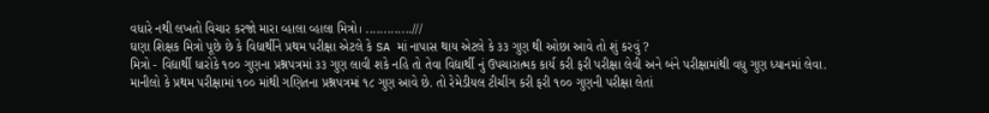વધારે નથી લખતો વિચાર કરજો મારા વ્હાલા વ્હાલા મિત્રો। .............///
ઘણા શિક્ષક મિત્રો પૂછે છે કે વિદ્યાર્થીને પ્રથમ પરીક્ષા એટલે કે SA માં નાપાસ થાય એટલે કે ૩૩ ગુણ થી ઓછા આવે તો શું કરવું ?
મિત્રો - વિદ્યાર્થી ધારોકે ૧૦૦ ગુણના પ્રશ્નપત્રમાં ૩૩ ગુણ લાવી શકે નહિ તો તેવા વિદ્યાર્થી નું ઉપચારાત્મક કાર્ય કરી ફરી પરીક્ષા લેવી અને બંને પરીક્ષામાંથી વધુ ગુણ ધ્યાનમાં લેવા.
માનીલો કે પ્રથમ પરીક્ષામાં ૧૦૦ માંથી ગણિતના પ્રશ્નપત્રમાં ૧૮ ગુણ આવે છે. તો રેમેડીયલ ટીચીંગ કરી ફરી ૧૦૦ ગુણની પરીક્ષા લેતાં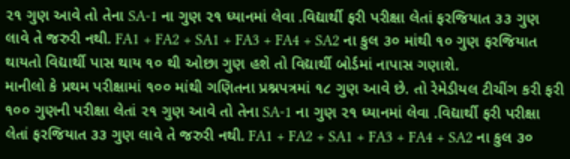૨૧ ગુણ આવે તો તેના SA-1 ના ગુણ ૨૧ ધ્યાનમાં લેવા .વિદ્યાર્થી ફરી પરીક્ષા લેતાં ફરજિયાત ૩૩ ગુણ લાવે તે જરુરી નથી. FA1 + FA2 + SA1 + FA3 + FA4 + SA2 ના કુલ ૩૦ માંથી ૧૦ ગુણ ફરજિયાત થાયતો વિદ્યાર્થી પાસ થાય ૧૦ થી ઓછા ગુણ હશે તો વિદ્યાર્થી બોર્ડમાં નાપાસ ગણાશે.
માનીલો કે પ્રથમ પરીક્ષામાં ૧૦૦ માંથી ગણિતના પ્રશ્નપત્રમાં ૧૮ ગુણ આવે છે. તો રેમેડીયલ ટીચીંગ કરી ફરી ૧૦૦ ગુણની પરીક્ષા લેતાં ૨૧ ગુણ આવે તો તેના SA-1 ના ગુણ ૨૧ ધ્યાનમાં લેવા .વિદ્યાર્થી ફરી પરીક્ષા લેતાં ફરજિયાત ૩૩ ગુણ લાવે તે જરુરી નથી. FA1 + FA2 + SA1 + FA3 + FA4 + SA2 ના કુલ ૩૦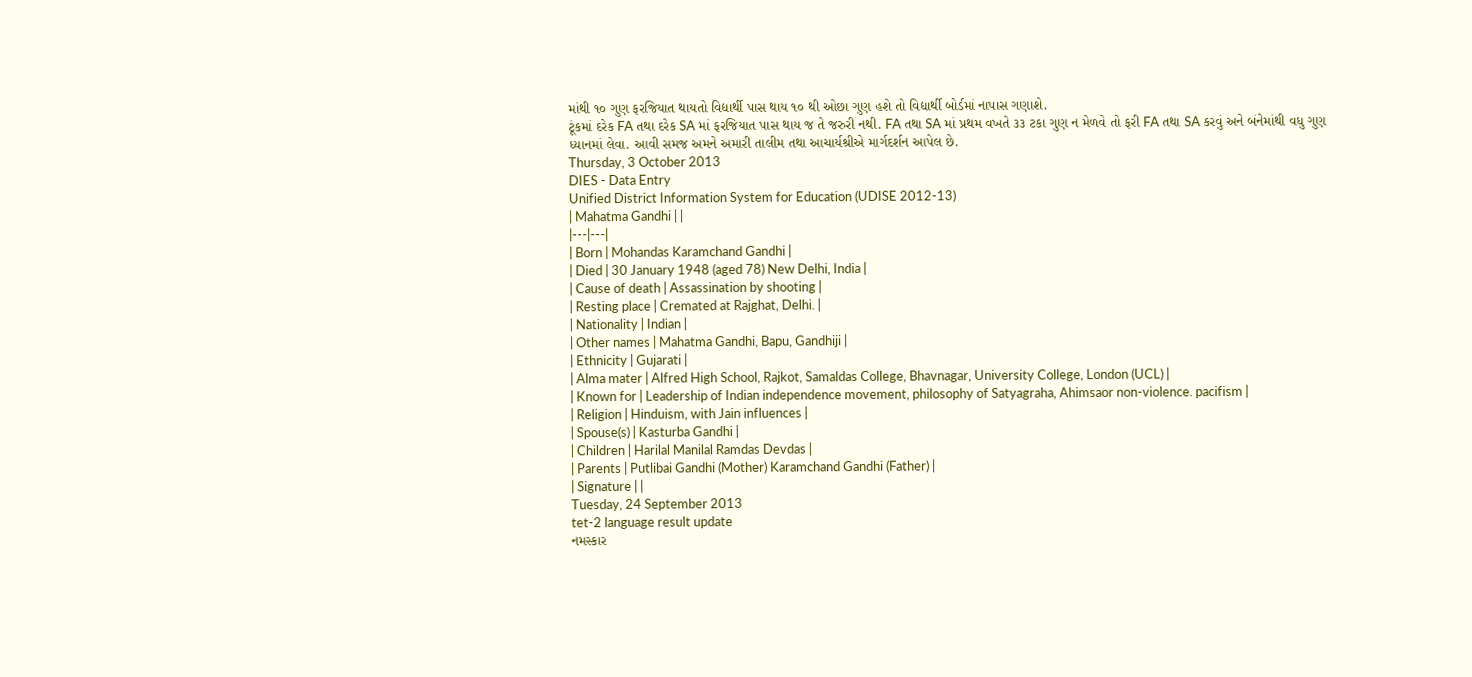માંથી ૧૦ ગુણ ફરજિયાત થાયતો વિદ્યાર્થી પાસ થાય ૧૦ થી ઓછા ગુણ હશે તો વિદ્યાર્થી બોર્ડમાં નાપાસ ગણાશે.
ટૂંકમાં દરેક FA તથા દરેક SA માં ફરજિયાત પાસ થાય જ તે જરુરી નથી. FA તથા SA માં પ્રથમ વખતે ૩૩ ટકા ગુણ ન મેળવે તો ફરી FA તથા SA કરવું અને બંનેમાંથી વધુ ગુણ ધ્યાનમાં લેવા. આવી સમજ અમને અમારી તાલીમ તથા આચાર્યશ્રીએ માર્ગદર્શન આપેલ છે.
Thursday, 3 October 2013
DIES - Data Entry
Unified District Information System for Education (UDISE 2012-13)
| Mahatma Gandhi | |
|---|---|
| Born | Mohandas Karamchand Gandhi |
| Died | 30 January 1948 (aged 78) New Delhi, India |
| Cause of death | Assassination by shooting |
| Resting place | Cremated at Rajghat, Delhi. |
| Nationality | Indian |
| Other names | Mahatma Gandhi, Bapu, Gandhiji |
| Ethnicity | Gujarati |
| Alma mater | Alfred High School, Rajkot, Samaldas College, Bhavnagar, University College, London (UCL) |
| Known for | Leadership of Indian independence movement, philosophy of Satyagraha, Ahimsaor non-violence. pacifism |
| Religion | Hinduism, with Jain influences |
| Spouse(s) | Kasturba Gandhi |
| Children | Harilal Manilal Ramdas Devdas |
| Parents | Putlibai Gandhi (Mother) Karamchand Gandhi (Father) |
| Signature | |
Tuesday, 24 September 2013
tet-2 language result update
નમસ્કાર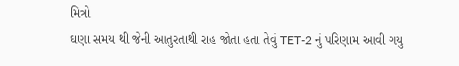મિત્રો
ઘણા સમય થી જેની આતુરતાથી રાહ જોતા હતા તેવું TET-2 નું પરિણામ આવી ગયુ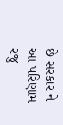છે સરકાર ને આ પરિણામ રજુ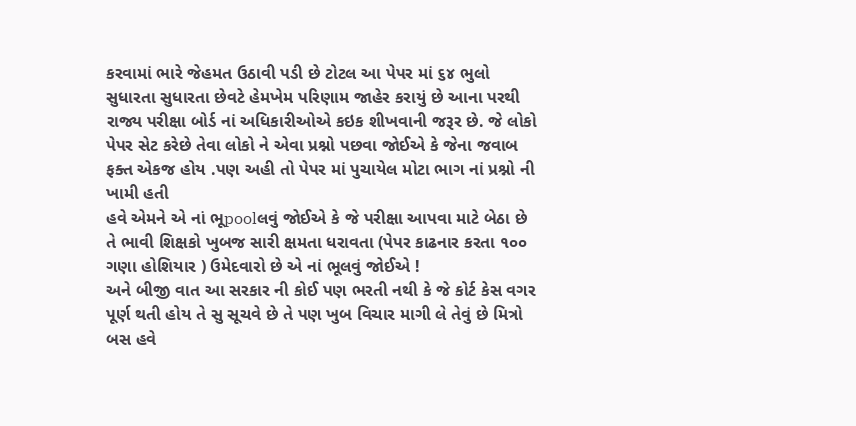કરવામાં ભારે જેહમત ઉઠાવી પડી છે ટોટલ આ પેપર માં ૬૪ ભુલો સુધારતા સુધારતા છેવટે હેમખેમ પરિણામ જાહેર કરાયું છે આના પરથી રાજ્ય પરીક્ષા બોર્ડ નાં અધિકારીઓએ કઇક શીખવાની જરૂર છે. જે લોકો પેપર સેટ કરેછે તેવા લોકો ને એવા પ્રશ્નો પછવા જોઈએ કે જેના જવાબ ફક્ત એકજ હોય .પણ અહી તો પેપર માં પુચાયેલ મોટા ભાગ નાં પ્રશ્નો ની ખામી હતી
હવે એમને એ નાં ભૂpoolલવું જોઈએ કે જે પરીક્ષા આપવા માટે બેઠા છે તે ભાવી શિક્ષકો ખુબજ સારી ક્ષમતા ધરાવતા (પેપર કાઢનાર કરતા ૧૦૦ ગણા હોશિયાર ) ઉમેદવારો છે એ નાં ભૂલવું જોઈએ !
અને બીજી વાત આ સરકાર ની કોઈ પણ ભરતી નથી કે જે કોર્ટ કેસ વગર પૂર્ણ થતી હોય તે સુ સૂચવે છે તે પણ ખુબ વિચાર માગી લે તેવું છે મિત્રો
બસ હવે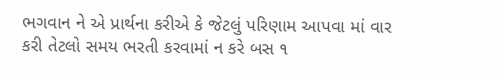ભગવાન ને એ પ્રાર્થના કરીએ કે જેટલું પરિણામ આપવા માં વાર કરી તેટલો સમય ભરતી કરવામાં ન કરે બસ ૧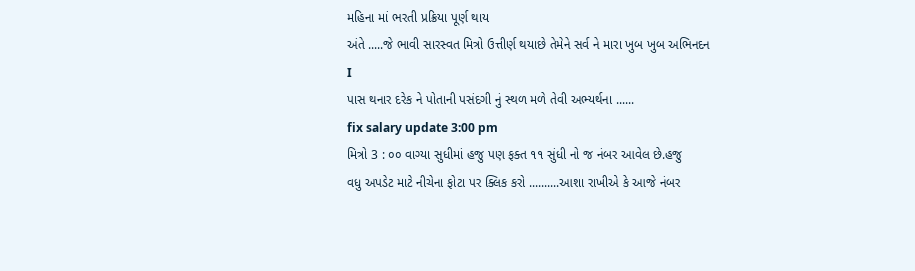મહિના માં ભરતી પ્રક્રિયા પૂર્ણ થાય
અંતે .....જે ભાવી સારસ્વત મિત્રો ઉત્તીર્ણ થયાછે તેમેને સર્વ ને મારા ખુબ ખુબ અભિનદન
I
પાસ થનાર દરેક ને પોતાની પસંદગી નું સ્થળ મળે તેવી અભ્યર્થના ......
fix salary update 3:00 pm
મિત્રો 3 : ૦૦ વાગ્યા સુધીમાં હજુ પણ ફક્ત ૧૧ સુંધી નો જ નંબર આવેલ છે.હજુ
વધુ અપડેટ માટે નીચેના ફોટા પર ક્લિક કરો ..........આશા રાખીએ કે આજે નંબર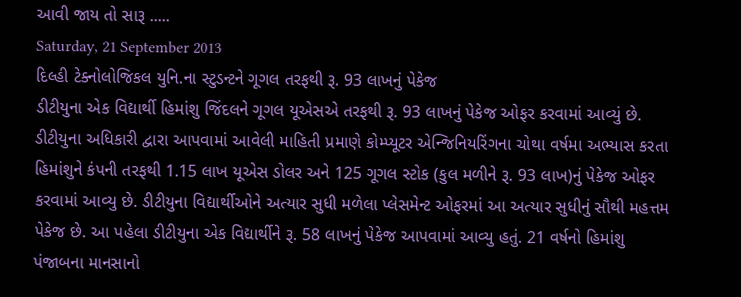આવી જાય તો સારૂ .....
Saturday, 21 September 2013
દિલ્હી ટેક્નોલોજિકલ યુનિ.ના સ્ટુડન્ટને ગૂગલ તરફથી રૂ. 93 લાખનું પેકેજ
ડીટીયુના એક વિદ્યાર્થી હિમાંશુ જિંદલને ગૂગલ યૂએસએ તરફથી રૂ. 93 લાખનું પેકેજ ઓફર કરવામાં આવ્યું છે. ડીટીયુના અધિકારી દ્વારા આપવામાં આવેલી માહિતી પ્રમાણે કોમ્પ્યૂટર એન્જિનિયરિંગના ચોથા વર્ષમા અભ્યાસ કરતા હિમાંશુને કંપની તરફથી 1.15 લાખ યૂએસ ડોલર અને 125 ગૂગલ સ્ટોક (કુલ મળીને રૂ. 93 લાખ)નું પેકેજ ઓફર કરવામાં આવ્યુ છે. ડીટીયુના વિદ્યાર્થીઓને અત્યાર સુધી મળેલા પ્લેસમેન્ટ ઓફરમાં આ અત્યાર સુધીનું સૌથી મહત્તમ પેકેજ છે. આ પહેલા ડીટીયુના એક વિદ્યાર્થીને રૂ. 58 લાખનું પેકેજ આપવામાં આવ્યુ હતું. 21 વર્ષનો હિમાંશુ પંજાબના માનસાનો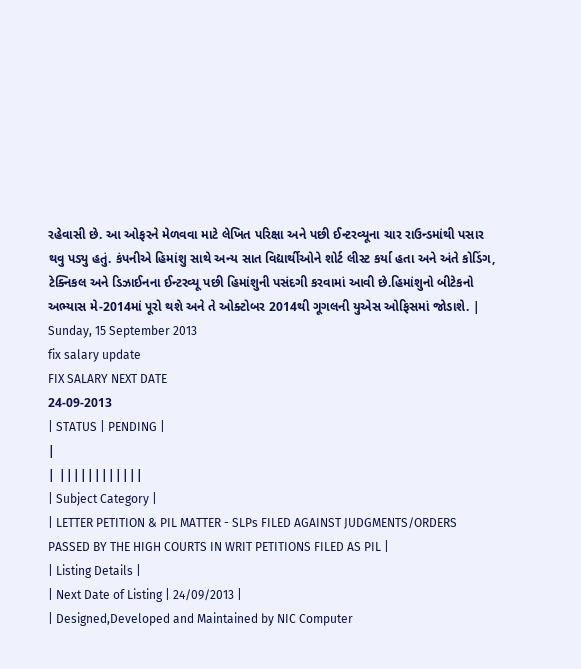રહેવાસી છે. આ ઓફરને મેળવવા માટે લેખિત પરિક્ષા અને પછી ઈન્ટરવ્યૂના ચાર રાઉન્ડમાંથી પસાર થવુ પડ્યુ હતું. કંપનીએ હિમાંશુ સાથે અન્ય સાત વિદ્યાર્થીઓને શોર્ટ લીસ્ટ કર્યા હતા અને અંતે કોડિંગ, ટેક્નિકલ અને ડિઝાઈનના ઈન્ટરવ્યૂ પછી હિમાંશુની પસંદગી કરવામાં આવી છે.હિમાંશુનો બીટેકનો અભ્યાસ મે-2014માં પૂરો થશે અને તે ઓક્ટોબર 2014થી ગૂગલની યુએસ ઓફિસમાં જોડાશે. |
Sunday, 15 September 2013
fix salary update
FIX SALARY NEXT DATE
24-09-2013
| STATUS | PENDING |
|
| ||||||||||||
| Subject Category |
| LETTER PETITION & PIL MATTER - SLPs FILED AGAINST JUDGMENTS/ORDERS PASSED BY THE HIGH COURTS IN WRIT PETITIONS FILED AS PIL |
| Listing Details |
| Next Date of Listing | 24/09/2013 |
| Designed,Developed and Maintained by NIC Computer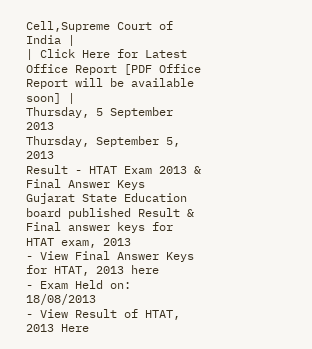Cell,Supreme Court of India |
| Click Here for Latest Office Report [PDF Office Report will be available soon] |
Thursday, 5 September 2013
Thursday, September 5, 2013
Result - HTAT Exam 2013 & Final Answer Keys
Gujarat State Education board published Result & Final answer keys for HTAT exam, 2013
- View Final Answer Keys for HTAT, 2013 here
- Exam Held on: 18/08/2013
- View Result of HTAT, 2013 Here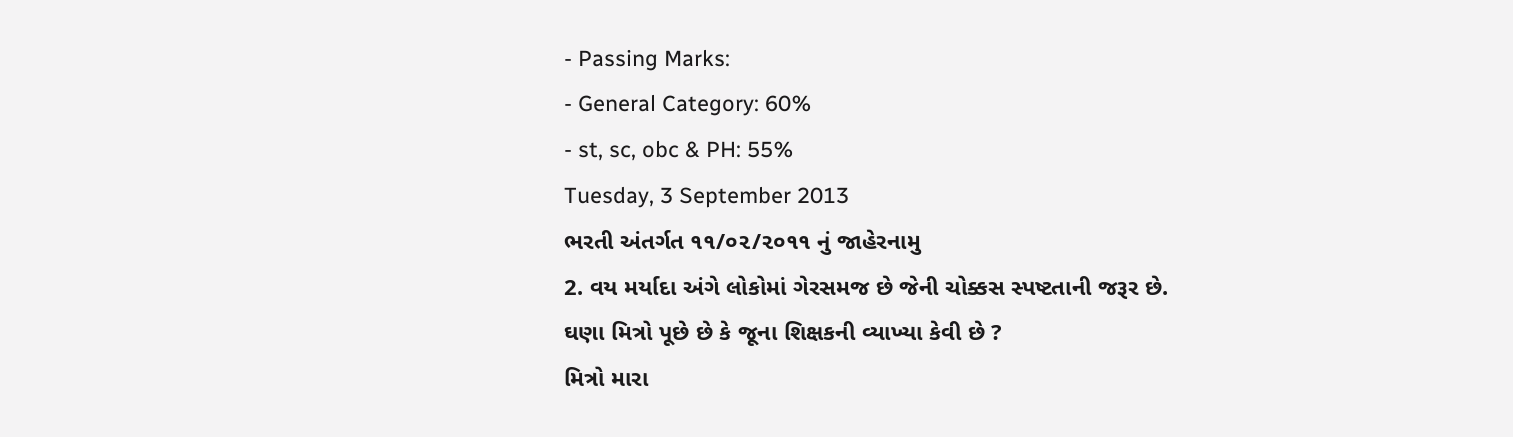- Passing Marks:
- General Category: 60%
- st, sc, obc & PH: 55%
Tuesday, 3 September 2013
ભરતી અંતર્ગત ૧૧/૦૨/૨૦૧૧ નું જાહેરનામુ
2. વય મર્યાદા અંગે લોકોમાં ગેરસમજ છે જેની ચોક્કસ સ્પષ્ટતાની જરૂર છે.
ઘણા મિત્રો પૂછે છે કે જૂના શિક્ષકની વ્યાખ્યા કેવી છે ?
મિત્રો મારા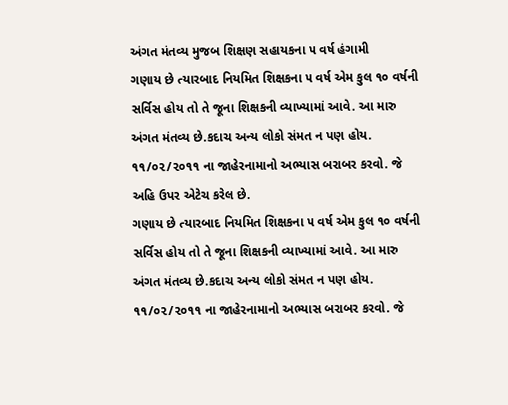અંગત મંતવ્ય મુજબ શિક્ષણ સહાયકના ૫ વર્ષ હંગામી
ગણાય છે ત્યારબાદ નિયમિત શિક્ષકના ૫ વર્ષ એમ કુલ ૧૦ વર્ષની
સર્વિસ હોય તો તે જૂના શિક્ષકની વ્યાખ્યામાં આવે. આ મારુ અંગત મંતવ્ય છે.કદાચ અન્ય લોકો સંમત ન પણ હોય. ૧૧/૦૨/૨૦૧૧ ના જાહેરનામાનો અભ્યાસ બરાબર કરવો. જે અહિ ઉપર એટેચ કરેલ છે.
ગણાય છે ત્યારબાદ નિયમિત શિક્ષકના ૫ વર્ષ એમ કુલ ૧૦ વર્ષની
સર્વિસ હોય તો તે જૂના શિક્ષકની વ્યાખ્યામાં આવે. આ મારુ અંગત મંતવ્ય છે.કદાચ અન્ય લોકો સંમત ન પણ હોય. ૧૧/૦૨/૨૦૧૧ ના જાહેરનામાનો અભ્યાસ બરાબર કરવો. જે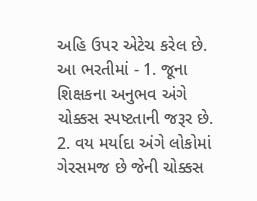અહિ ઉપર એટેચ કરેલ છે.
આ ભરતીમાં - 1. જૂના શિક્ષકના અનુભવ અંગે ચોક્કસ સ્પષ્ટતાની જરૂર છે.
2. વય મર્યાદા અંગે લોકોમાં ગેરસમજ છે જેની ચોક્કસ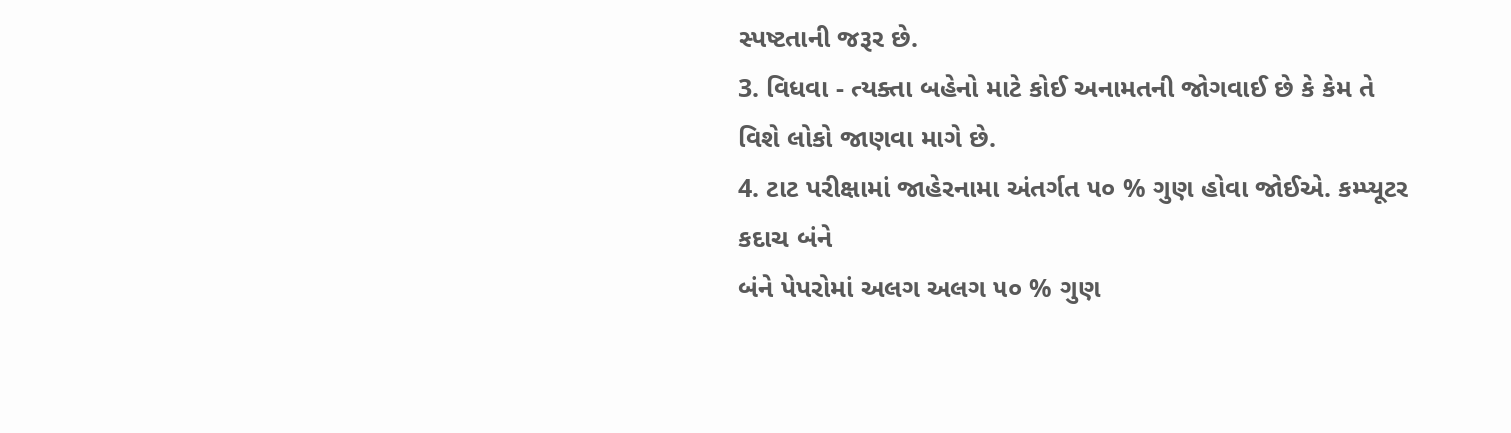સ્પષ્ટતાની જરૂર છે.
3. વિધવા - ત્યક્તા બહેનો માટે કોઈ અનામતની જોગવાઈ છે કે કેમ તે વિશે લોકો જાણવા માગે છે.
4. ટાટ પરીક્ષામાં જાહેરનામા અંતર્ગત ૫૦ % ગુણ હોવા જોઈએ. કમ્પ્યૂટર કદાચ બંને
બંને પેપરોમાં અલગ અલગ ૫૦ % ગુણ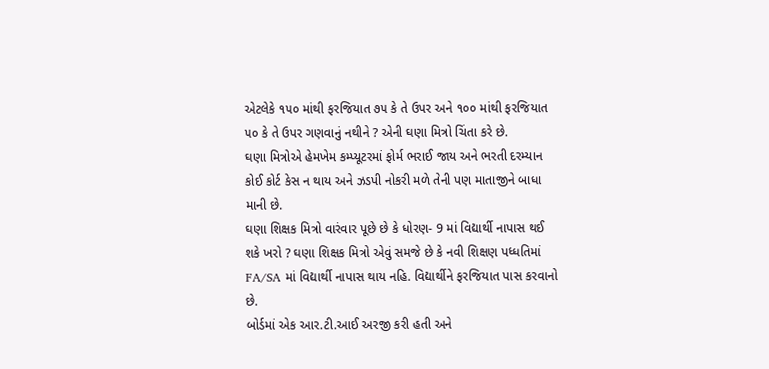એટલેકે ૧૫૦ માંથી ફરજિયાત ૭૫ કે તે ઉપર અને ૧૦૦ માંથી ફરજિયાત ૫૦ કે તે ઉપર ગણવાનું નથીને ? એની ઘણા મિત્રો ચિંતા કરે છે.
ઘણા મિત્રોએ હેમખેમ કમ્પ્યૂટરમાં ફોર્મ ભરાઈ જાય અને ભરતી દરમ્યાન કોઈ કોર્ટ કેસ ન થાય અને ઝડપી નોકરી મળે તેની પણ માતાજીને બાધા માની છે.
ઘણા શિક્ષક મિત્રો વારંવાર પૂછે છે કે ધોરણ- 9 માં વિદ્યાર્થી નાપાસ થઈ શકે ખરો ? ઘણા શિક્ષક મિત્રો એવું સમજે છે કે નવી શિક્ષણ પધ્ધતિમાં FA/SA માં વિદ્યાર્થી નાપાસ થાય નહિ. વિદ્યાર્થીને ફરજિયાત પાસ કરવાનો છે.
બોર્ડમાં એક આર.ટી.આઈ અરજી કરી હતી અને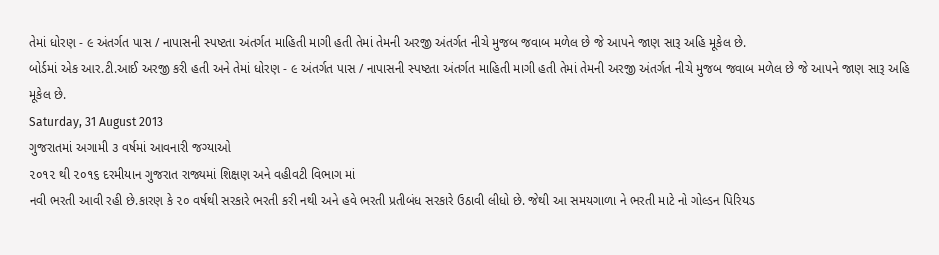તેમાં ધોરણ - ૯ અંતર્ગત પાસ / નાપાસની સ્પષ્ટતા અંતર્ગત માહિતી માગી હતી તેમાં તેમની અરજી અંતર્ગત નીચે મુજબ જવાબ મળેલ છે જે આપને જાણ સારૂ અહિ મૂકેલ છે.
બોર્ડમાં એક આર.ટી.આઈ અરજી કરી હતી અને તેમાં ધોરણ - ૯ અંતર્ગત પાસ / નાપાસની સ્પષ્ટતા અંતર્ગત માહિતી માગી હતી તેમાં તેમની અરજી અંતર્ગત નીચે મુજબ જવાબ મળેલ છે જે આપને જાણ સારૂ અહિ મૂકેલ છે.
Saturday, 31 August 2013
ગુજરાતમાં અગામી ૩ વર્ષમાં આવનારી જગ્યાઓ
૨૦૧૨ થી ૨૦૧૬ દરમીયાન ગુજરાત રાજ્યમાં શિક્ષણ અને વહીવટી વિભાગ માં
નવી ભરતી આવી રહી છે.કારણ કે ૨૦ વર્ષથી સરકારે ભરતી કરી નથી અને હવે ભરતી પ્રતીબંધ સરકારે ઉઠાવી લીધો છે. જેથી આ સમયગાળા ને ભરતી માટે નો ગોલ્ડન પિરિયડ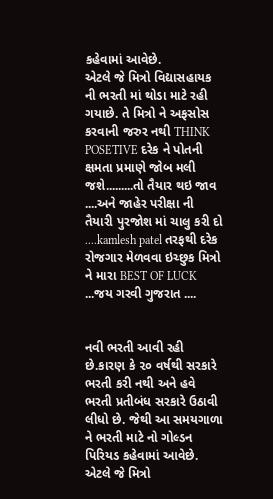કહેવામાં આવેછે.
એટલે જે મિત્રો વિદ્યાસહાયક ની ભરતી માં થોડા માટે રહી ગયાછે. તે મિત્રો ને અફસોસ કરવાની જરુર નથી THINK POSETIVE દરેક ને પોતની ક્ષમતા પ્રમાણે જોબ મલી જશે.........તો તૈયાર થઇ જાવ ....અને જાહેર પરીક્ષા ની તૈયારી પુરજોશ માં ચાલુ કરી દો ....kamlesh patel તરફથી દરેક રોજગાર મેળવવા ઇચ્છુક મિત્રો ને મારા BEST OF LUCK ...જય ગરવી ગુજરાત ....


નવી ભરતી આવી રહી છે.કારણ કે ૨૦ વર્ષથી સરકારે ભરતી કરી નથી અને હવે ભરતી પ્રતીબંધ સરકારે ઉઠાવી લીધો છે. જેથી આ સમયગાળા ને ભરતી માટે નો ગોલ્ડન પિરિયડ કહેવામાં આવેછે.
એટલે જે મિત્રો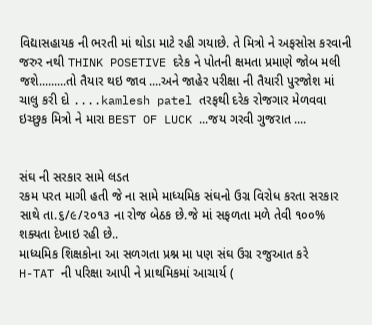વિદ્યાસહાયક ની ભરતી માં થોડા માટે રહી ગયાછે. તે મિત્રો ને અફસોસ કરવાની જરુર નથી THINK POSETIVE દરેક ને પોતની ક્ષમતા પ્રમાણે જોબ મલી જશે.........તો તૈયાર થઇ જાવ ....અને જાહેર પરીક્ષા ની તૈયારી પુરજોશ માં ચાલુ કરી દો ....kamlesh patel તરફથી દરેક રોજગાર મેળવવા ઇચ્છુક મિત્રો ને મારા BEST OF LUCK ...જય ગરવી ગુજરાત ....


સંઘ ની સરકાર સામે લડત
રકમ પરત માગી હતી જે ના સામે માધ્યમિક સંઘનો ઉગ્ર વિરોધ કરતા સરકાર સાથે તા.૬/૯/૨૦૧૩ ના રોજ બેઠક છે.જે માં સફળતા મળે તેવી ૧૦૦% શક્યતા દેખાઇ રહી છે..
માધ્યમિક શિક્ષકોના આ સળગતા પ્રશ્ન મા પણ સંઘ ઉગ્ર રજુઆત કરે
H-TAT ની પરિક્ષા આપી ને પ્રાથમિકમાં આચાર્ય (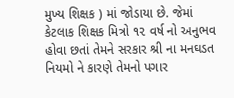મુખ્ય શિક્ષક ) માં જોડાયા છે. જેમાં કેટલાક શિક્ષક મિત્રો ૧૨ વર્ષ નો અનુભવ હોવા છતાં તેમને સરકાર શ્રી ના મનઘડત નિયમો ને કારણે તેમનો પગાર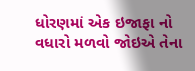ધોરણમાં એક ઇજાફા નો વધારો મળવો જોઇએ તેના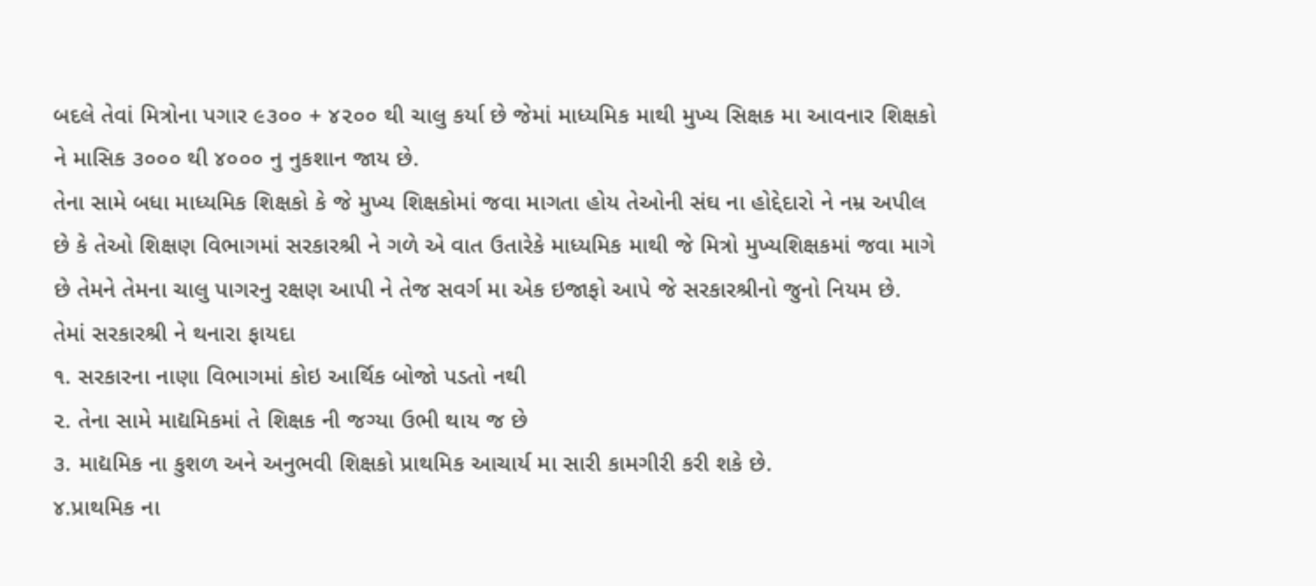બદલે તેવાં મિત્રોના પગાર ૯૩૦૦ + ૪૨૦૦ થી ચાલુ કર્યા છે જેમાં માધ્યમિક માથી મુખ્ય સિક્ષક મા આવનાર શિક્ષકો ને માસિક ૩૦૦૦ થી ૪૦૦૦ નુ નુકશાન જાય છે.
તેના સામે બધા માધ્યમિક શિક્ષકો કે જે મુખ્ય શિક્ષકોમાં જવા માગતા હોય તેઓની સંઘ ના હોદ્દેદારો ને નમ્ર અપીલ છે કે તેઓ શિક્ષણ વિભાગમાં સરકારશ્રી ને ગળે એ વાત ઉતારેકે માધ્યમિક માથી જે મિત્રો મુખ્યશિક્ષકમાં જવા માગે છે તેમને તેમના ચાલુ પાગરનુ રક્ષણ આપી ને તેજ સવર્ગ મા એક ઇજાફો આપે જે સરકારશ્રીનો જુનો નિયમ છે.
તેમાં સરકારશ્રી ને થનારા ફાયદા
૧. સરકારના નાણા વિભાગમાં કોઇ આર્થિક બોજો પડતો નથી
૨. તેના સામે માદ્યમિકમાં તે શિક્ષક ની જગ્યા ઉભી થાય જ છે
૩. માદ્યમિક ના કુશળ અને અનુભવી શિક્ષકો પ્રાથમિક આચાર્ય મા સારી કામગીરી કરી શકે છે.
૪.પ્રાથમિક ના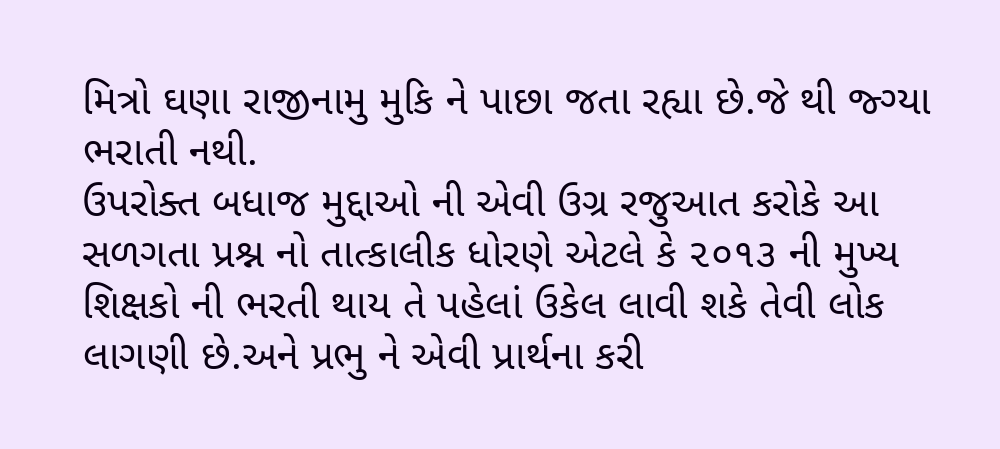મિત્રો ઘણા રાજીનામુ મુકિ ને પાછા જતા રહ્યા છે.જે થી જ્ગ્યા ભરાતી નથી.
ઉપરોક્ત બધાજ મુદ્દાઓ ની એવી ઉગ્ર રજુઆત કરોકે આ સળગતા પ્રશ્ન નો તાત્કાલીક ધોરણે એટલે કે ૨૦૧૩ ની મુખ્ય શિક્ષકો ની ભરતી થાય તે પહેલાં ઉકેલ લાવી શકે તેવી લોક લાગણી છે.અને પ્રભુ ને એવી પ્રાર્થના કરી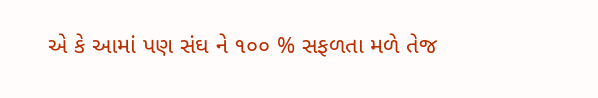એ કે આમાં પણ સંઘ ને ૧૦૦ % સફળતા મળે તેજ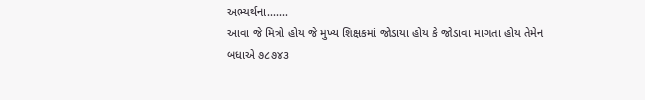અભ્યર્થના.......
આવા જે મિત્રો હોય જે મુખ્ય શિક્ષકમાં જોડાયા હોય કે જોડાવા માગતા હોય તેમેન
બધાએ ૭૮૭૪૩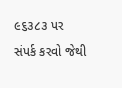૯૬૩૮૩ પર સંપર્ક કરવો જેથી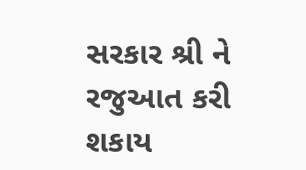સરકાર શ્રી ને રજુઆત કરી શકાય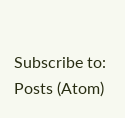Subscribe to:
Posts (Atom)